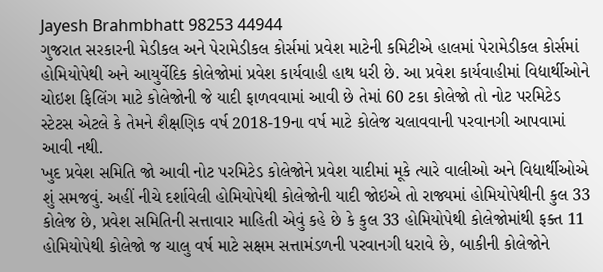Jayesh Brahmbhatt 98253 44944
ગુજરાત સરકારની મેડીકલ અને પેરામેડીકલ કોર્સમાં પ્રવેશ માટેની કમિટીએ હાલમાં પેરામેડીકલ કોર્સમાં હોમિયોપેથી અને આયુર્વેદિક કોલેજોમાં પ્રવેશ કાર્યવાહી હાથ ધરી છે. આ પ્રવેશ કાર્યવાહીમાં વિદ્યાર્થીઓને ચોઇશ ફિલિંગ માટે કોલેજોની જે યાદી ફાળવવામાં આવી છે તેમાં 60 ટકા કોલેજો તો નોટ પરમિટેડ સ્ટેટસ એટલે કે તેમને શૈક્ષણિક વર્ષ 2018-19ના વર્ષ માટે કોલેજ ચલાવવાની પરવાનગી આપવામાં આવી નથી.
ખુદ પ્રવેશ સમિતિ જો આવી નોટ પરમિટેડ કોલેજોને પ્રવેશ યાદીમાં મૂકે ત્યારે વાલીઓ અને વિદ્યાર્થીઓએ શું સમજવું. અહીં નીચે દર્શાવેલી હોમિયોપેથી કોલેજોની યાદી જોઇએ તો રાજ્યમાં હોમિયોપેથીની કુલ 33 કોલેજ છે, પ્રવેશ સમિતિની સત્તાવાર માહિતી એવું કહે છે કે કુલ 33 હોમિયોપેથી કોલેજોમાંથી ફક્ત 11 હોમિયોપેથી કોલેજો જ ચાલુ વર્ષ માટે સક્ષમ સત્તામંડળની પરવાનગી ધરાવે છે, બાકીની કોલેજોને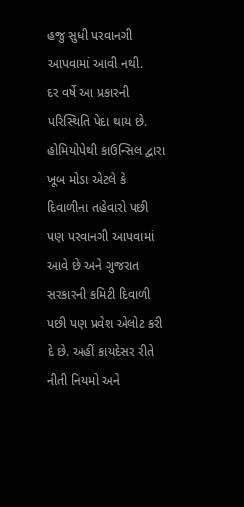હજુ સુધી પરવાનગી આપવામાં આવી નથી.
દર વર્ષે આ પ્રકારની પરિસ્થિતિ પેદા થાય છે. હોમિયોપેથી કાઉન્સિલ દ્વારા ખૂબ મોડા એટલે કે દિવાળીના તહેવારો પછી પણ પરવાનગી આપવામાં આવે છે અને ગુજરાત સરકારની કમિટી દિવાળી પછી પણ પ્રવેશ એલોટ કરી દે છે. અહીં કાયદેસર રીતે નીતી નિયમો અને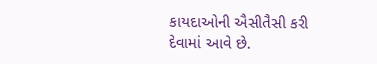કાયદાઓની ઐસીતૈસી કરી દેવામાં આવે છે.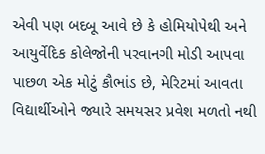એવી પણ બદબૂ આવે છે કે હોમિયોપેથી અને આયુર્વેદિક કોલેજોની પરવાનગી મોડી આપવા પાછળ એક મોટું કૌભાંડ છે, મેરિટમાં આવતા વિદ્યાર્થીઓને જ્યારે સમયસર પ્રવેશ મળતો નથી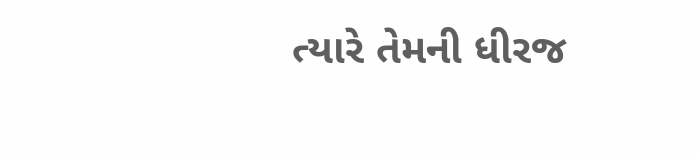ત્યારે તેમની ધીરજ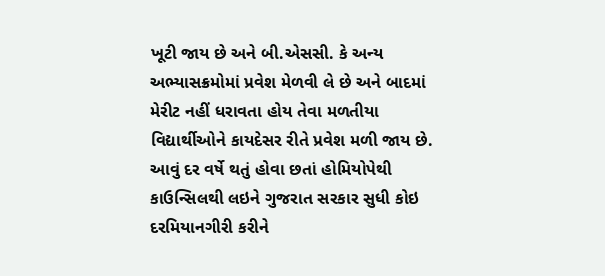ખૂટી જાય છે અને બી.એસસી. કે અન્ય અભ્યાસક્રમોમાં પ્રવેશ મેળવી લે છે અને બાદમાં મેરીટ નહીં ધરાવતા હોય તેવા મળતીયા વિદ્યાર્થીઓને કાયદેસર રીતે પ્રવેશ મળી જાય છે.
આવું દર વર્ષે થતું હોવા છતાં હોમિયોપેથી કાઉન્સિલથી લઇને ગુજરાત સરકાર સુધી કોઇ દરમિયાનગીરી કરીને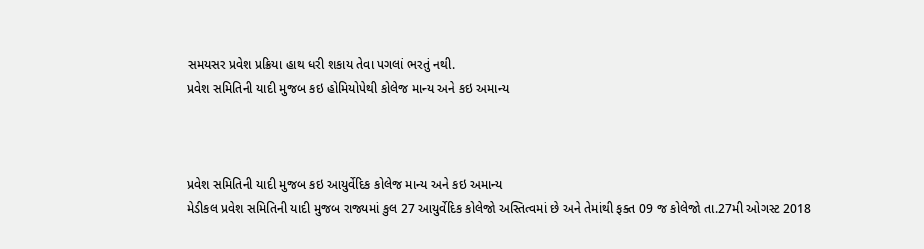સમયસર પ્રવેશ પ્રક્રિયા હાથ ધરી શકાય તેવા પગલાં ભરતું નથી.
પ્રવેશ સમિતિની યાદી મુજબ કઇ હોમિયોપેથી કોલેજ માન્ય અને કઇ અમાન્ય



પ્રવેશ સમિતિની યાદી મુજબ કઇ આયુર્વેદિક કોલેજ માન્ય અને કઇ અમાન્ય
મેડીકલ પ્રવેશ સમિતિની યાદી મુજબ રાજ્યમાં કુલ 27 આયુર્વેદિક કોલેજો અસ્તિત્વમાં છે અને તેમાંથી ફક્ત 09 જ કોલેજો તા.27મી ઓગસ્ટ 2018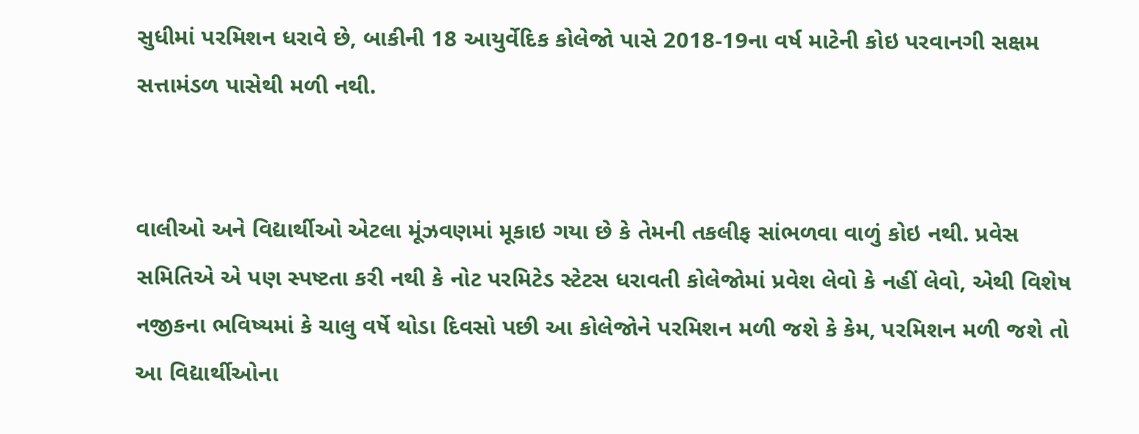સુધીમાં પરમિશન ધરાવે છે, બાકીની 18 આયુર્વેદિક કોલેજો પાસે 2018-19ના વર્ષ માટેની કોઇ પરવાનગી સક્ષમ સત્તામંડળ પાસેથી મળી નથી.


વાલીઓ અને વિદ્યાર્થીઓ એટલા મૂંઝવણમાં મૂકાઇ ગયા છે કે તેમની તકલીફ સાંભળવા વાળું કોઇ નથી. પ્રવેસ સમિતિએ એ પણ સ્પષ્ટતા કરી નથી કે નોટ પરમિટેડ સ્ટેટસ ધરાવતી કોલેજોમાં પ્રવેશ લેવો કે નહીં લેવો, એથી વિશેષ નજીકના ભવિષ્યમાં કે ચાલુ વર્ષે થોડા દિવસો પછી આ કોલેજોને પરમિશન મળી જશે કે કેમ, પરમિશન મળી જશે તો આ વિદ્યાર્થીઓના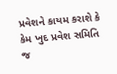પ્રવેશને કાયમ કરાશે કે કેમ ખુદ પ્રવેશ સમિતિ જ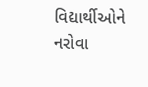વિદ્યાર્થીઓને નરોવા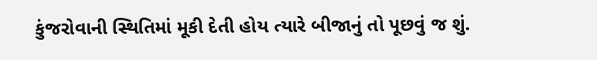કુંજરોવાની સ્થિતિમાં મૂકી દેતી હોય ત્યારે બીજાનું તો પૂછવું જ શું.